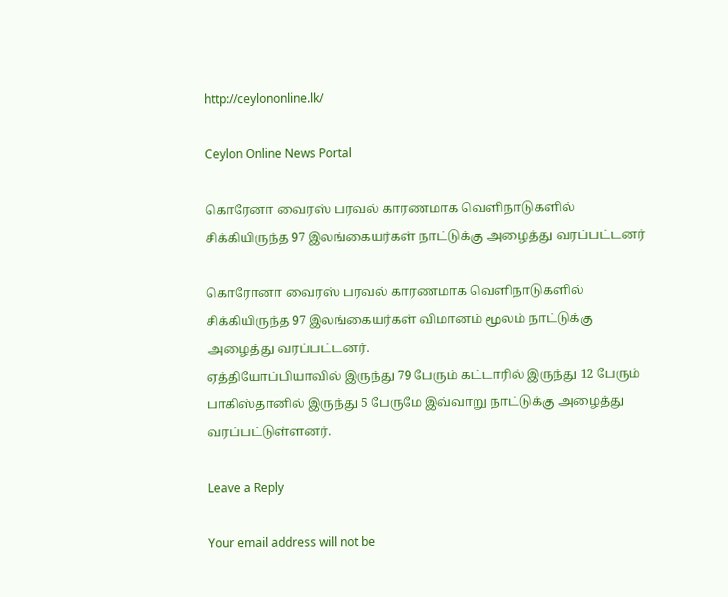http://ceylononline.lk/

Ceylon Online News Portal

கொரேனா வைரஸ் பரவல் காரணமாக வெளிநாடுகளில் சிக்கியிருந்த 97 இலங்கையர்கள் நாட்டுக்கு அழைத்து வரப்பட்டனர்

கொரோனா வைரஸ் பரவல் காரணமாக வெளிநாடுகளில் சிக்கியிருந்த 97 இலங்கையர்கள் விமானம் மூலம் நாட்டுக்கு அழைத்து வரப்பட்டனர்.
ஏத்தியோப்பியாவில் இருந்து 79 பேரும் கட்டாரில் இருந்து 12 பேரும் பாகிஸ்தானில் இருந்து 5 பேருமே இவ்வாறு நாட்டுக்கு அழைத்து வரப்பட்டுள்ளனர்.

Leave a Reply

Your email address will not be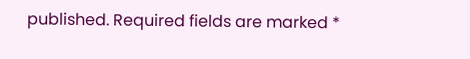published. Required fields are marked *